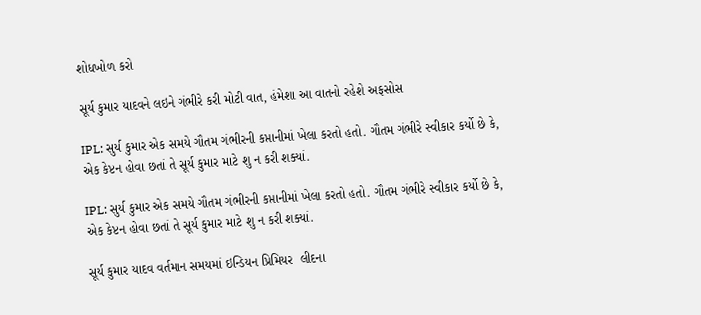શોધખોળ કરો

સૂર્ય કુમાર યાદવને લઇને ગંભીરે કરી મોટી વાત, હંમેશા આ વાતનો રહેશે અફસોસ

IPL: સુર્ય કુમાર એક સમયે ગૌતમ ગંભીરની કપ્તાનીમાં ખેલા કરતો હતો. ગૌતમ ગંભીરે સ્વીકાર કર્યો છે કે, એક કેપ્ટન હોવા છતાં તે સૂર્ય કુમાર માટે શુ ન કરી શક્યાં.

IPL: સુર્ય કુમાર એક સમયે ગૌતમ ગંભીરની કપ્તાનીમાં ખેલા કરતો હતો. ગૌતમ ગંભીરે સ્વીકાર કર્યો છે કે, એક કેપ્ટન હોવા છતાં તે સૂર્ય કુમાર માટે શુ ન કરી શક્યાં.

સૂર્ય કુમાર યાદવ વર્તમાન સમયમાં ઇન્ડિયન પ્રિમિયર  લીદના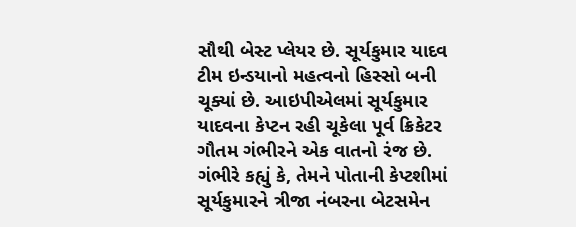સૌથી બેસ્ટ પ્લેયર છે. સૂર્યકુમાર યાદવ ટીમ ઇન્ડયાનો મહત્વનો હિસ્સો બની ચૂક્યાં છે. આઇપીએલમાં સૂર્યકુમાર યાદવના કેપ્ટન રહી ચૂકેલા પૂર્વ ક્રિકેટર ગૌતમ ગંભીરને એક વાતનો રંજ છે. ગંભીરે કહ્યું કે, તેમને પોતાની કેપ્ટશીમાં સૂર્યકુમારને ત્રીજા નંબરના બેટસમેન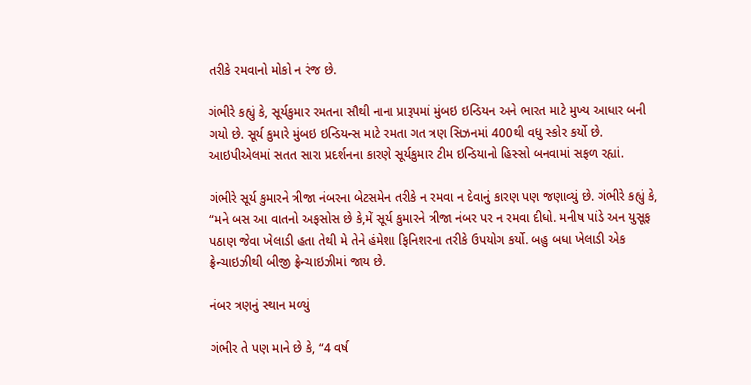તરીકે રમવાનો મોકો ન રંજ છે.

ગંભીરે કહ્યું કે, સૂર્યકુમાર રમતના સૌથી નાના પ્રારૂપમાં મુંબઇ ઇન્ડિયન અને ભારત માટે મુખ્ય આધાર બની ગયો છે. સૂર્ય કુમારે મુંબઇ ઇન્ડિયન્સ માટે રમતા ગત ત્રણ સિઝનમાં 400થી વધુ સ્કોર કર્યો છે. આઇપીએલમાં સતત સારા પ્રદર્શનના કારણે સૂર્યકુમાર ટીમ ઇન્ડિયાનો હિસ્સો બનવામાં સફળ રહ્યાં.

ગંભીરે સૂર્ય કુમારને ત્રીજા નંબરના બેટસમેન તરીકે ન રમવા ન દેવાનું કારણ પણ જણાવ્યું છે. ગંભીરે કહ્યું કે, “મને બસ આ વાતનો અફસોસ છે કે,મેં સૂર્ય કુમારને ત્રીજા નંબર પર ન રમવા દીધો. મનીષ પાંડે અન યુસૂફ પઠાણ જેવા ખેલાડી હતા તેથી મે તેને હંમેશા ફિનિશરના તરીકે ઉપયોગ કર્યો. બહુ બધા ખેલાડી એક ફ્રેન્ચાઇઝીથી બીજી ફ્રેન્ચાઇઝીમાં જાય છે.

નંબર ત્રણનું સ્થાન મળ્યું

ગંભીર તે પણ માને છે કે, “4 વર્ષ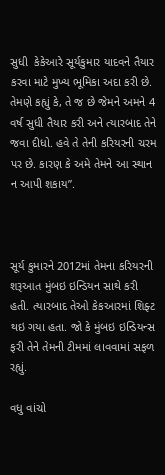સુધી  કેકેઆરે સૂર્યકુમાર યાદવને તૈયાર કરવા માટે મુખ્ય ભૂમિકા અદા કરી છે. તેમણે કહ્યું કે, તે જ છે જેમને અમને 4 વર્ષ સુધી તૈયાર કરી અને ત્યારબાદ તેને જવા દીધો. હવે તે તેની કરિયરની ચરમ પર છે. કારણ કે અમે તેમને આ સ્થાન ન આપી શકાય”.



સૂર્ય કુમારને 2012માં તેમના કરિયરની શરૂઆત મુંબઇ ઇન્ડિયન સાથે કરી હતી. ત્યારબાદ તેઓ કેકઆરમાં શિફ્ટ થઇ ગયા હતા. જો કે મુંબઇ ઇન્ડિયન્સ ફરી તેને તેમની ટીમમાં લાવવામાં સફળ રહ્યું.

વધુ વાંચો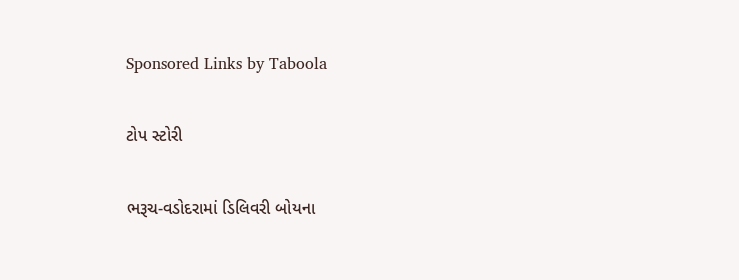Sponsored Links by Taboola

ટોપ સ્ટોરી

ભરૂચ-વડોદરામાં ડિલિવરી બોયના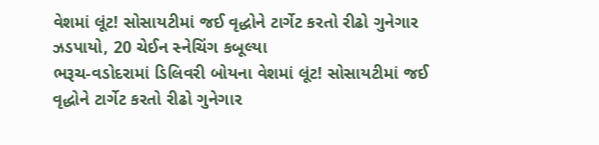વેશમાં લૂંટ! સોસાયટીમાં જઈ વૃદ્ધોને ટાર્ગેટ કરતો રીઢો ગુનેગાર ઝડપાયો, 20 ચેઈન સ્નેચિંગ કબૂલ્યા
ભરૂચ-વડોદરામાં ડિલિવરી બોયના વેશમાં લૂંટ! સોસાયટીમાં જઈ વૃદ્ધોને ટાર્ગેટ કરતો રીઢો ગુનેગાર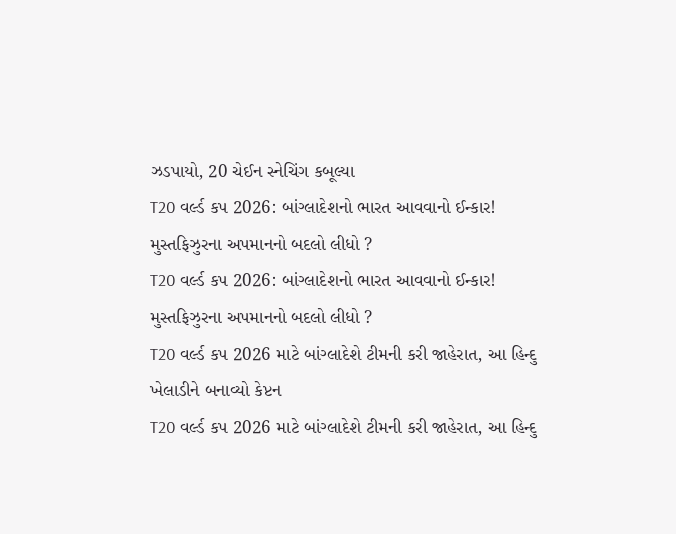ઝડપાયો, 20 ચેઈન સ્નેચિંગ કબૂલ્યા
T20 વર્લ્ડ કપ 2026: બાંગ્લાદેશનો ભારત આવવાનો ઈન્કાર! મુસ્તફિઝુરના અપમાનનો બદલો લીધો ?
T20 વર્લ્ડ કપ 2026: બાંગ્લાદેશનો ભારત આવવાનો ઈન્કાર! મુસ્તફિઝુરના અપમાનનો બદલો લીધો ?
T20 વર્લ્ડ કપ 2026 માટે બાંગ્લાદેશે ટીમની કરી જાહેરાત, આ હિન્દુ ખેલાડીને બનાવ્યો કેપ્ટન
T20 વર્લ્ડ કપ 2026 માટે બાંગ્લાદેશે ટીમની કરી જાહેરાત, આ હિન્દુ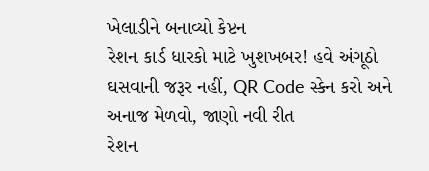ખેલાડીને બનાવ્યો કેપ્ટન
રેશન કાર્ડ ધારકો માટે ખુશખબર! હવે અંગૂઠો ઘસવાની જરૂર નહીં, QR Code સ્કેન કરો અને અનાજ મેળવો, જાણો નવી રીત
રેશન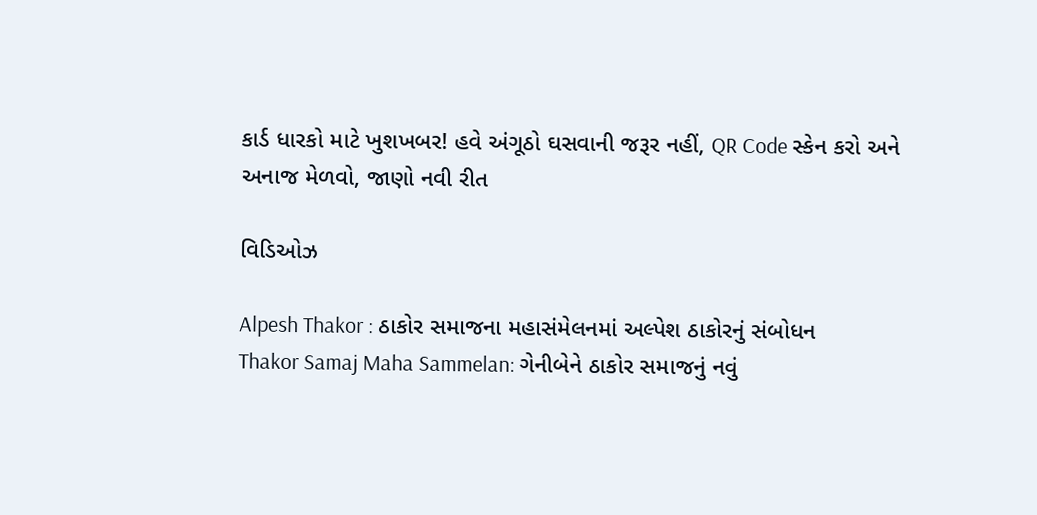કાર્ડ ધારકો માટે ખુશખબર! હવે અંગૂઠો ઘસવાની જરૂર નહીં, QR Code સ્કેન કરો અને અનાજ મેળવો, જાણો નવી રીત

વિડિઓઝ

Alpesh Thakor : ઠાકોર સમાજના મહાસંમેલનમાં અલ્પેશ ઠાકોરનું સંબોધન
Thakor Samaj Maha Sammelan: ગેનીબેને ઠાકોર સમાજનું નવું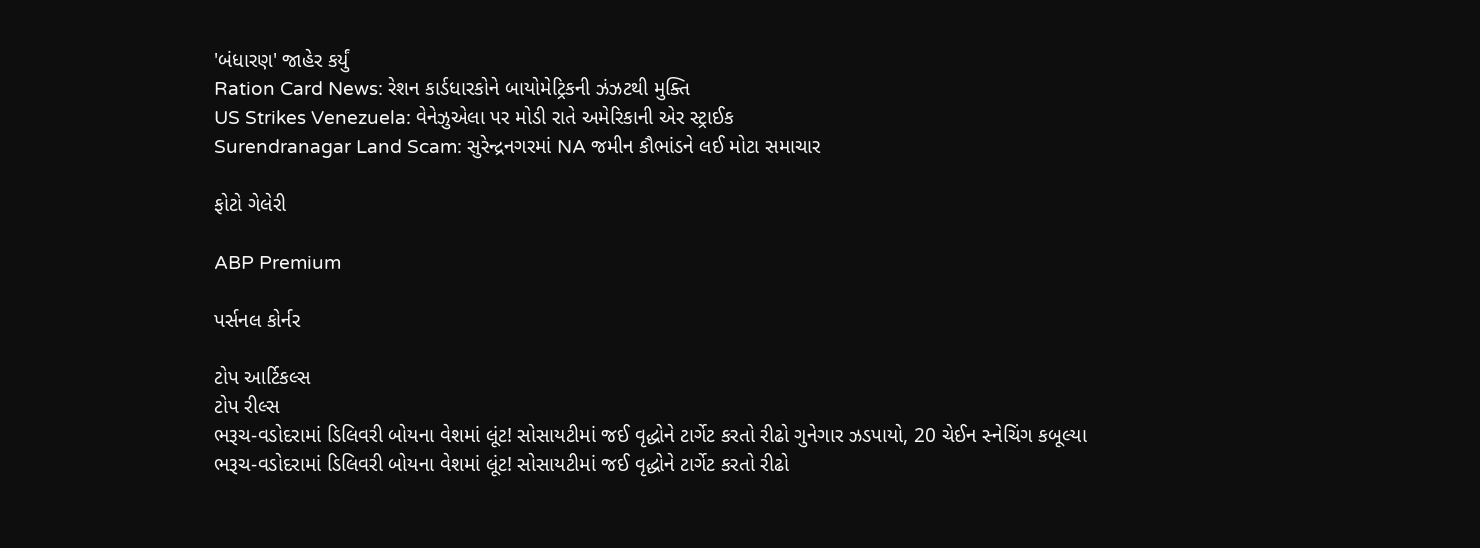'બંધારણ' જાહેર કર્યું
Ration Card News: રેશન કાર્ડધારકોને બાયોમેટ્રિકની ઝંઝટથી મુક્તિ
US Strikes Venezuela: વેનેઝુએલા પર મોડી રાતે અમેરિકાની એર સ્ટ્રાઈક
Surendranagar Land Scam: સુરેન્દ્રનગરમાં NA જમીન કૌભાંડને લઈ મોટા સમાચાર

ફોટો ગેલેરી

ABP Premium

પર્સનલ કોર્નર

ટોપ આર્ટિકલ્સ
ટોપ રીલ્સ
ભરૂચ-વડોદરામાં ડિલિવરી બોયના વેશમાં લૂંટ! સોસાયટીમાં જઈ વૃદ્ધોને ટાર્ગેટ કરતો રીઢો ગુનેગાર ઝડપાયો, 20 ચેઈન સ્નેચિંગ કબૂલ્યા
ભરૂચ-વડોદરામાં ડિલિવરી બોયના વેશમાં લૂંટ! સોસાયટીમાં જઈ વૃદ્ધોને ટાર્ગેટ કરતો રીઢો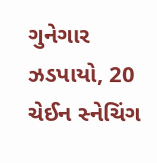ગુનેગાર ઝડપાયો, 20 ચેઈન સ્નેચિંગ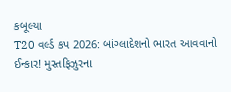કબૂલ્યા
T20 વર્લ્ડ કપ 2026: બાંગ્લાદેશનો ભારત આવવાનો ઈન્કાર! મુસ્તફિઝુરના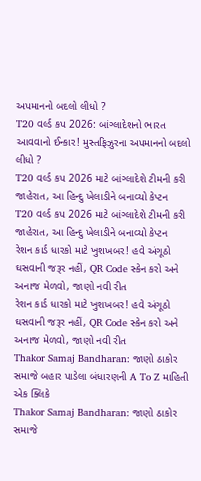અપમાનનો બદલો લીધો ?
T20 વર્લ્ડ કપ 2026: બાંગ્લાદેશનો ભારત આવવાનો ઈન્કાર! મુસ્તફિઝુરના અપમાનનો બદલો લીધો ?
T20 વર્લ્ડ કપ 2026 માટે બાંગ્લાદેશે ટીમની કરી જાહેરાત, આ હિન્દુ ખેલાડીને બનાવ્યો કેપ્ટન
T20 વર્લ્ડ કપ 2026 માટે બાંગ્લાદેશે ટીમની કરી જાહેરાત, આ હિન્દુ ખેલાડીને બનાવ્યો કેપ્ટન
રેશન કાર્ડ ધારકો માટે ખુશખબર! હવે અંગૂઠો ઘસવાની જરૂર નહીં, QR Code સ્કેન કરો અને અનાજ મેળવો, જાણો નવી રીત
રેશન કાર્ડ ધારકો માટે ખુશખબર! હવે અંગૂઠો ઘસવાની જરૂર નહીં, QR Code સ્કેન કરો અને અનાજ મેળવો, જાણો નવી રીત
Thakor Samaj Bandharan: જાણો ઠાકોર સમાજે બહાર પાડેલા બંધારણની A To Z માહિતી એક ક્લિકે
Thakor Samaj Bandharan: જાણો ઠાકોર સમાજે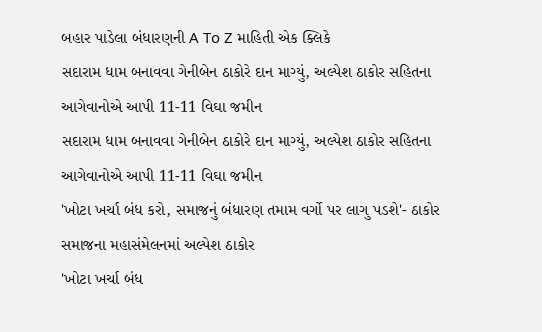બહાર પાડેલા બંધારણની A To Z માહિતી એક ક્લિકે
સદારામ ધામ બનાવવા ગેનીબેન ઠાકોરે દાન માગ્યું, અલ્પેશ ઠાકોર સહિતના આગેવાનોએ આપી 11-11 વિઘા જમીન
સદારામ ધામ બનાવવા ગેનીબેન ઠાકોરે દાન માગ્યું, અલ્પેશ ઠાકોર સહિતના આગેવાનોએ આપી 11-11 વિઘા જમીન
'ખોટા ખર્ચા બંધ કરો, સમાજનું બંધારણ તમામ વર્ગો પર લાગુ પડશે'- ઠાકોર સમાજના મહાસંમેલનમાં અલ્પેશ ઠાકોર
'ખોટા ખર્ચા બંધ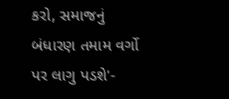કરો, સમાજનું બંધારણ તમામ વર્ગો પર લાગુ પડશે'-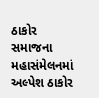ઠાકોર સમાજના મહાસંમેલનમાં અલ્પેશ ઠાકોર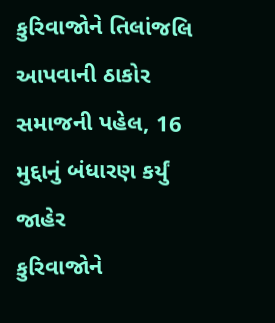કુરિવાજોને તિલાંજલિ આપવાની ઠાકોર સમાજની પહેલ, 16 મુદ્દાનું બંધારણ કર્યું જાહેર
કુરિવાજોને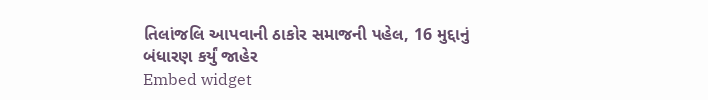તિલાંજલિ આપવાની ઠાકોર સમાજની પહેલ, 16 મુદ્દાનું બંધારણ કર્યું જાહેર
Embed widget